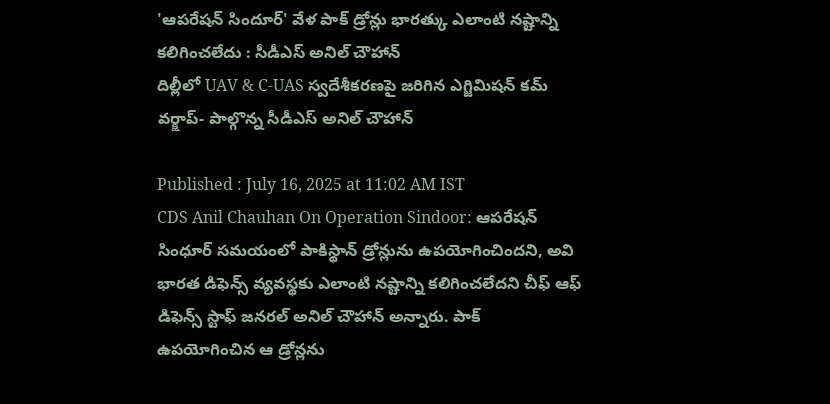'ఆపరేషన్ సిందూర్' వేళ పాక్ డ్రోన్లు భారత్కు ఎలాంటి నష్టాన్ని కలిగించలేదు : సీడీఎస్ అనిల్ చౌహాన్
దిల్లీలో UAV & C-UAS స్వదేశీకరణపై జరిగిన ఎగ్జిమిషన్ కమ్ వర్క్షాప్- పాల్గొన్న సీడీఎస్ అనిల్ చౌహాన్

Published : July 16, 2025 at 11:02 AM IST
CDS Anil Chauhan On Operation Sindoor: ఆపరేషన్ సింధూర్ సమయంలో పాకిస్థాన్ డ్రోన్లును ఉపయోగించిందని, అవి భారత డిఫెన్స్ వ్యవస్థకు ఎలాంటి నష్టాన్ని కలిగించలేదని చీఫ్ ఆఫ్ డిఫెన్స్ స్టాఫ్ జనరల్ అనిల్ చౌహాన్ అన్నారు. పాక్ ఉపయోగించిన ఆ డ్రోన్లను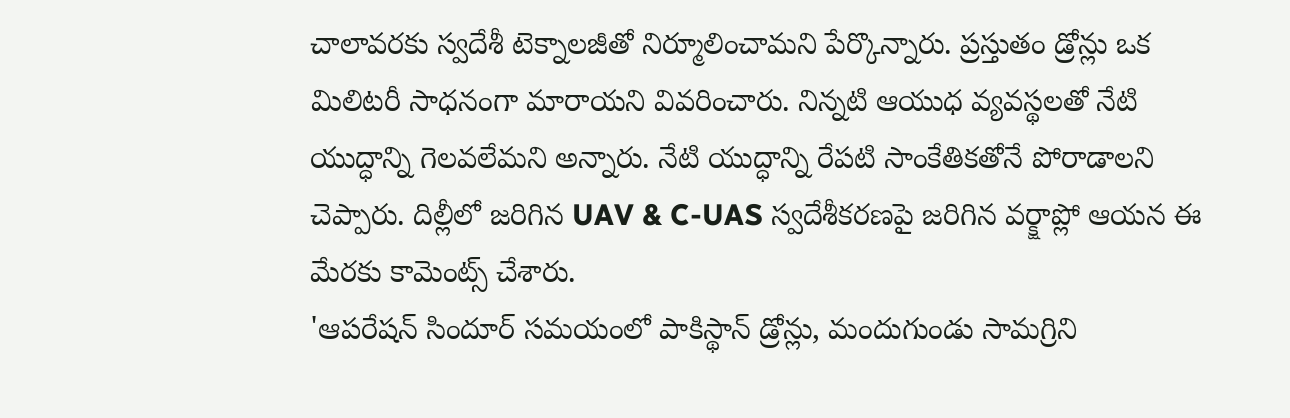చాలావరకు స్వదేశీ టెక్నాలజీతో నిర్మూలించామని పేర్కొన్నారు. ప్రస్తుతం డ్రోన్లు ఒక మిలిటరీ సాధనంగా మారాయని వివరించారు. నిన్నటి ఆయుధ వ్యవస్థలతో నేటి యుద్ధాన్ని గెలవలేమని అన్నారు. నేటి యుద్ధాన్ని రేపటి సాంకేతికతోనే పోరాడాలని చెప్పారు. దిల్లీలో జరిగిన UAV & C-UAS స్వదేశీకరణపై జరిగిన వర్క్షాప్లో ఆయన ఈ మేరకు కామెంట్స్ చేశారు.
'ఆపరేషన్ సిందూర్ సమయంలో పాకిస్థాన్ డ్రోన్లు, మందుగుండు సామగ్రిని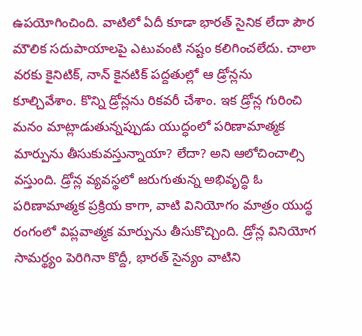ఉపయోగించింది. వాటిలో ఏదీ కూడా భారత్ సైనిక లేదా పౌర మౌలిక సదుపాయాలపై ఎటువంటి నష్టం కలిగించలేదు. చాలా వరకు కైనిటిక్, నాన్ కైనటిక్ పద్దతుల్లో ఆ డ్రోన్లను కూల్చివేశాం. కొన్ని డ్రోన్లను రికవరీ చేశాం. ఇక డ్రోన్ల గురించి మనం మాట్లాడుతున్నప్పుడు యుద్ధంలో పరిణామాత్మక మార్పును తీసుకువస్తున్నాయా? లేదా? అని ఆలోచించాల్సి వస్తుంది. డ్రోన్ల వ్యవస్థలో జరుగుతున్న అభివృద్ధి ఓ పరిణామాత్మక ప్రక్రియ కాగా, వాటి వినియోగం మాత్రం యుద్ధ రంగంలో విప్లవాత్మక మార్పును తీసుకొచ్చింది. డ్రోన్ల వినియోగ సామర్థ్యం పెరిగినా కొద్దీ, భారత్ సైన్యం వాటిని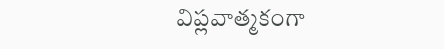విప్లవాత్మకంగా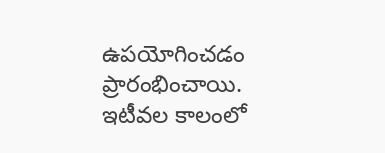ఉపయోగించడం ప్రారంభించాయి. ఇటీవల కాలంలో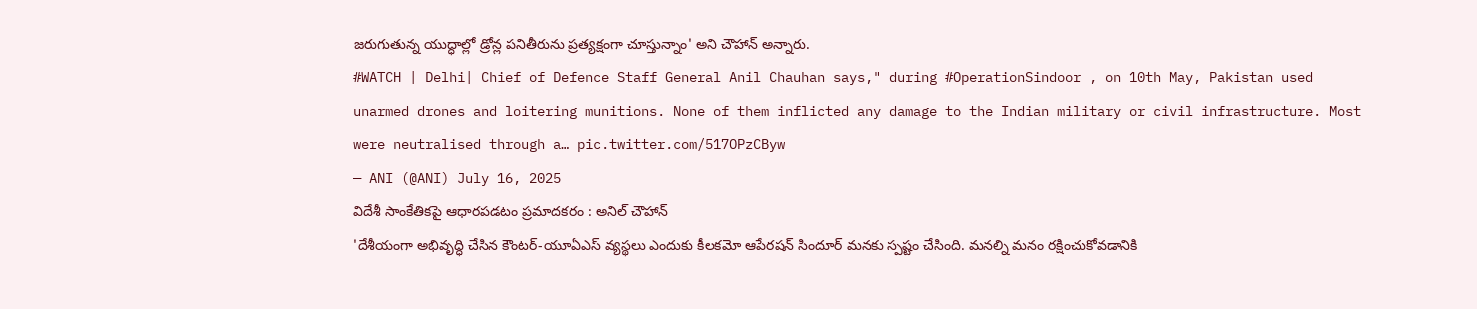జరుగుతున్న యుద్ధాల్లో డ్రోన్ల పనితీరును ప్రత్యక్షంగా చూస్తున్నాం' అని చౌహాన్ అన్నారు.
#WATCH | Delhi| Chief of Defence Staff General Anil Chauhan says," during #OperationSindoor , on 10th May, Pakistan used unarmed drones and loitering munitions. None of them inflicted any damage to the Indian military or civil infrastructure. Most were neutralised through a… pic.twitter.com/517OPzCByw
— ANI (@ANI) July 16, 2025
విదేశీ సాంకేతికపై ఆధారపడటం ప్రమాదకరం : అనిల్ చౌహాన్
'దేశీయంగా అభివృద్ధి చేసిన కౌంటర్-యూఏఎస్ వ్యస్థలు ఎందుకు కీలకమో ఆపేరషన్ సిందూర్ మనకు స్పష్టం చేసింది. మనల్ని మనం రక్షించుకోవడానికి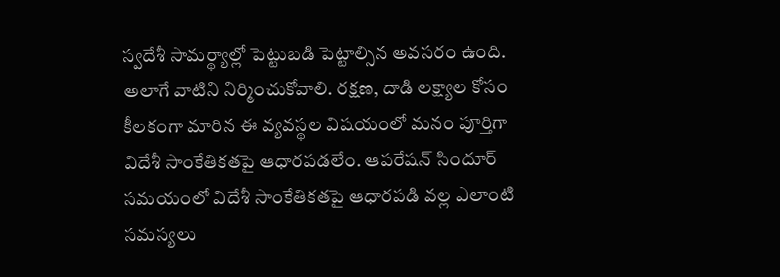స్వదేశీ సామర్థ్యాల్లో పెట్టుబడి పెట్టాల్సిన అవసరం ఉంది. అలాగే వాటిని నిర్మించుకోవాలి. రక్షణ, దాడి లక్ష్యాల కోసం కీలకంగా మారిన ఈ వ్యవస్థల విషయంలో మనం పూర్తిగా విదేశీ సాంకేతికతపై ఆధారపడలేం. ఆపరేషన్ సిందూర్ సమయంలో విదేశీ సాంకేతికతపై ఆధారపడి వల్ల ఎలాంటి సమస్యలు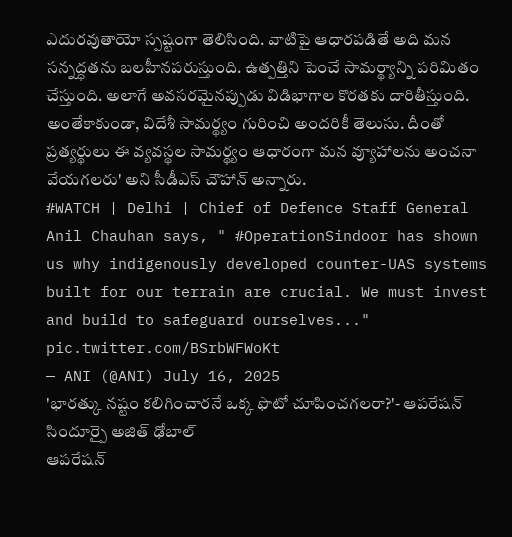ఎదురవుతాయో స్పష్టంగా తెలిసింది. వాటిపై ఆధారపడితే అది మన సన్నద్ధతను బలహీనపరుస్తుంది. ఉత్పత్తిని పెంచే సామర్థ్యాన్ని పరిమితం చేస్తుంది. అలాగే అవసరమైనప్పుడు విడిభాగాల కొరతకు దారితీస్తుంది. అంతేకాకుండా, విదేశీ సామర్థ్యం గురించి అందరికీ తెలుసు. దీంతో ప్రత్యర్థులు ఈ వ్యవస్థల సామర్థ్యం ఆధారంగా మన వ్యూహాలను అంచనా వేయగలరు' అని సీడీఎస్ చౌహాన్ అన్నారు.
#WATCH | Delhi | Chief of Defence Staff General Anil Chauhan says, " #OperationSindoor has shown us why indigenously developed counter-UAS systems built for our terrain are crucial. We must invest and build to safeguard ourselves..." pic.twitter.com/BSrbWFWoKt
— ANI (@ANI) July 16, 2025
'భారత్కు నష్టం కలిగించారనే ఒక్క ఫొటో చూపించగలరా?'- ఆపరేషన్ సిందూర్పై అజిత్ ఢోబాల్
ఆపరేషన్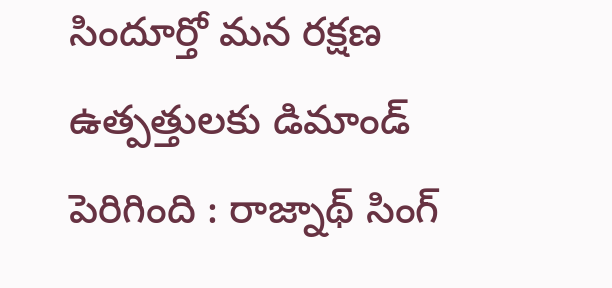సిందూర్తో మన రక్షణ ఉత్పత్తులకు డిమాండ్ పెరిగింది : రాజ్నాథ్ సింగ్